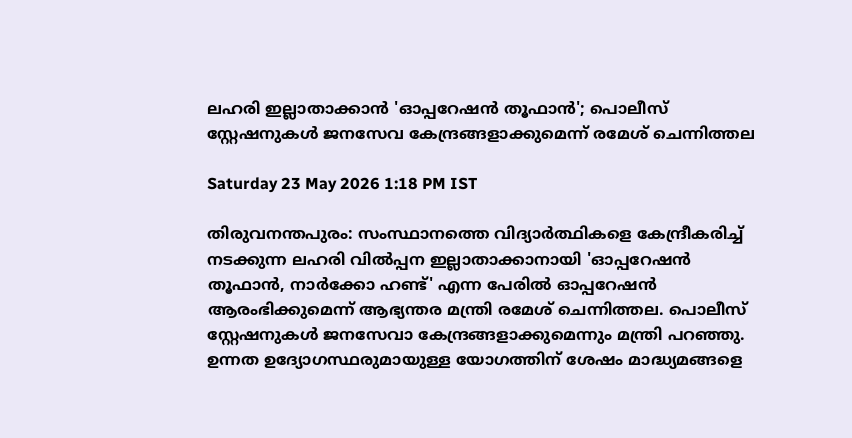ലഹരി ഇല്ലാതാക്കാൻ 'ഓപ്പറേഷൻ തൂഫാൻ'; പൊലീസ് സ്റ്റേഷനുകൾ ജനസേവ കേന്ദ്രങ്ങളാക്കുമെന്ന് രമേശ് ചെന്നിത്തല

Saturday 23 May 2026 1:18 PM IST

തിരുവനന്തപുരം: സംസ്ഥാനത്തെ വിദ്യാർത്ഥികളെ കേന്ദ്രീകരിച്ച് നടക്കുന്ന ലഹരി വിൽപ്പന ഇല്ലാതാക്കാനായി 'ഓപ്പറേഷൻ തൂഫാൻ, നാർക്കോ ഹണ്ട്' എന്ന പേരിൽ ഓപ്പറേഷൻ ആരംഭിക്കുമെന്ന് ആഭ്യന്തര മന്ത്രി രമേശ് ചെന്നിത്തല. പൊലീസ് സ്റ്റേഷനുകൾ ജനസേവാ കേന്ദ്രങ്ങളാക്കുമെന്നും മന്ത്രി പറഞ്ഞു. ഉന്നത ഉദ്യോഗസ്ഥരുമായുള്ള യോഗത്തിന് ശേഷം മാദ്ധ്യമങ്ങളെ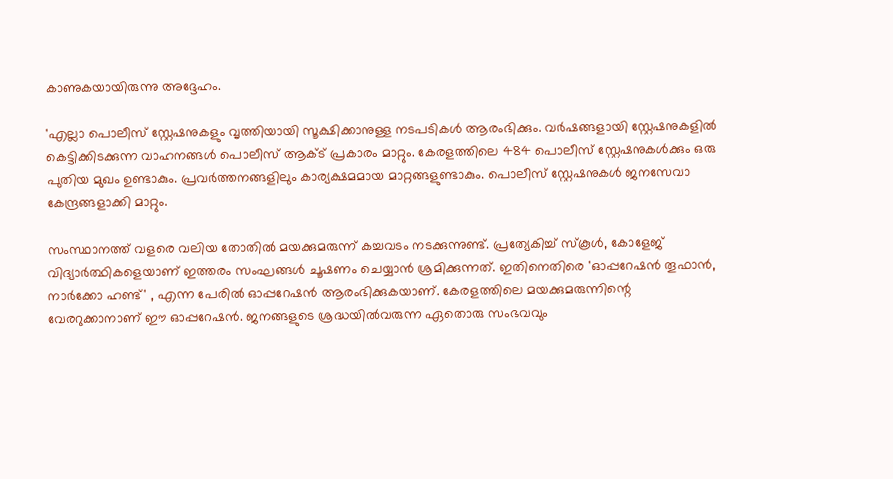കാണുകയായിരുന്നു അദ്ദേഹം.

'എല്ലാ പൊലീസ് സ്റ്റേഷനുകളും വൃത്തിയായി സൂക്ഷിക്കാനുള്ള നടപടികൾ ആരംഭിക്കും. വർഷങ്ങളായി സ്റ്റേഷനുകളിൽ കെട്ടിക്കിടക്കുന്ന വാഹനങ്ങൾ പൊലീസ് ആക്‌ട് പ്രകാരം മാറ്റും. കേരളത്തിലെ 484 പൊലീസ് സ്റ്റേഷനുകൾക്കും ഒരു പുതിയ മുഖം ഉണ്ടാകും. പ്രവർത്തനങ്ങളിലും കാര്യക്ഷമമായ മാറ്റങ്ങളുണ്ടാകും. പൊലീസ് സ്റ്റേഷനുകൾ ജനസേവാ കേന്ദ്രങ്ങളാക്കി മാറ്റും.

സംസ്ഥാനത്ത് വളരെ വലിയ തോതിൽ മയക്കുമരുന്ന് കച്ചവടം നടക്കുന്നുണ്ട്. പ്രത്യേകിച്ച് സ്‌കൂൾ, കോളേജ് വിദ്യാർത്ഥികളെയാണ് ഇത്തരം സംഘങ്ങൾ ചൂഷണം ചെയ്യാൻ ശ്രമിക്കുന്നത്. ഇതിനെതിരെ 'ഓപ്പറേഷൻ തൂഫാൻ, നാർക്കോ ഹണ്ട്' , എന്ന പേരിൽ ഓപ്പറേഷൻ ആരംഭിക്കുകയാണ്. കേരളത്തിലെ മയക്കുമരുന്നിന്റെ വേരറുക്കാനാണ് ഈ ഓപ്പറേഷൻ. ജനങ്ങളുടെ ശ്രദ്ധയിൽവരുന്ന ഏതൊരു സംഭവവും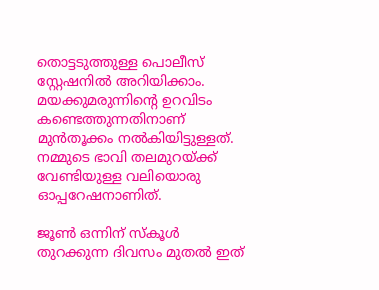തൊട്ടടുത്തുള്ള പൊലീസ് സ്റ്റേഷനിൽ അറിയിക്കാം. മയക്കുമരുന്നിന്റെ ഉറവിടം കണ്ടെത്തുന്നതിനാണ് മുൻതൂക്കം നൽകിയിട്ടുള്ളത്. നമ്മുടെ ഭാവി തലമുറയ്‌ക്ക് വേണ്ടിയുള്ള വലിയൊരു ഓപ്പറേഷനാണിത്.

ജൂൺ ഒന്നിന് സ്‌കൂൾ തുറക്കുന്ന ദിവസം മുതൽ ഇത്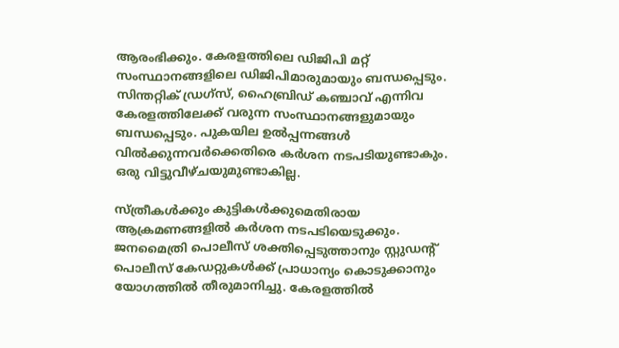ആരംഭിക്കും. കേരളത്തിലെ ഡിജിപി മറ്റ് സംസ്ഥാനങ്ങളിലെ ഡിജിപിമാരുമായും ബന്ധപ്പെടും. സിന്തറ്റിക് ഡ്രഗ്‌സ്, ഹൈബ്രിഡ് കഞ്ചാവ് എന്നിവ കേരളത്തിലേക്ക് വരുന്ന സംസ്ഥാനങ്ങളുമായും ബന്ധപ്പെടും. പുകയില ഉൽപ്പന്നങ്ങൾ വിൽക്കുന്നവർക്കെതിരെ കർശന നടപടിയുണ്ടാകും. ഒരു വിട്ടുവീഴ്‌ചയുമുണ്ടാകില്ല.

സ്‌ത്രീകൾക്കും കുട്ടികൾക്കുമെതിരായ ആക്രമണങ്ങളിൽ കർശന നടപടിയെടുക്കും. ജനമൈത്രി പൊലീസ് ശക്തിപ്പെടുത്താനും സ്റ്റുഡന്റ് പൊലീസ് കേഡറ്റുകൾക്ക് പ്രാധാന്യം കൊടുക്കാനും യോഗത്തിൽ തീരുമാനിച്ചു. കേരളത്തിൽ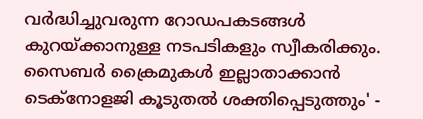വർദ്ധിച്ചുവരുന്ന റോഡപകടങ്ങൾ കുറയ്‌ക്കാനുള്ള നടപടികളും സ്വീകരിക്കും. സൈബർ ക്രൈമുകൾ ഇല്ലാതാക്കാൻ ടെക്‌നോളജി കൂടുതൽ ശക്തിപ്പെടുത്തും' -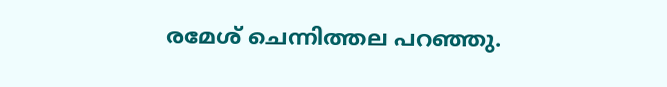രമേശ് ചെന്നിത്തല പറഞ്ഞു.